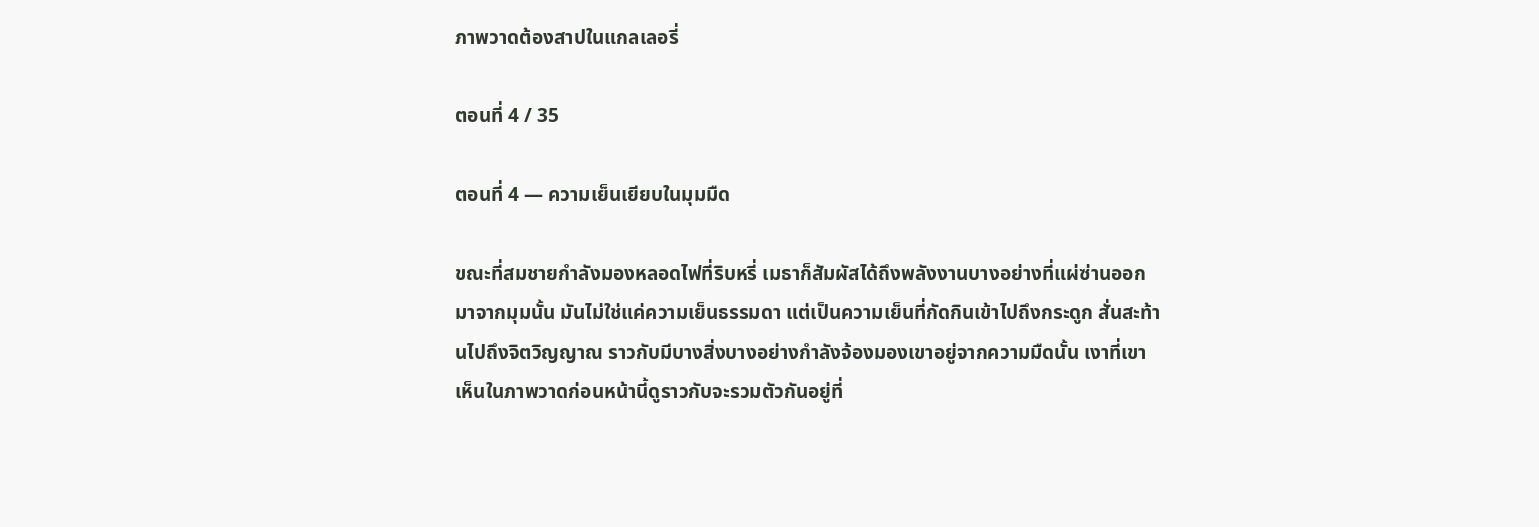ภาพวาดต้องสาปในแกลเลอรี่

ตอนที่ 4 / 35

ตอนที่ 4 — ความเย็นเยียบในมุมมืด

ขณะที่สมชายกำลังมองหลอดไฟที่ริบหรี่ เมธาก็สัมผัสได้ถึงพลังงานบางอย่างที่แผ่ซ่านออกมาจากมุมนั้น มันไม่ใช่แค่ความเย็นธรรมดา แต่เป็นความเย็นที่กัดกินเข้าไปถึงกระดูก สั่นสะท้านไปถึงจิตวิญญาณ ราวกับมีบางสิ่งบางอย่างกำลังจ้องมองเขาอยู่จากความมืดนั้น เงาที่เขาเห็นในภาพวาดก่อนหน้านี้ดูราวกับจะรวมตัวกันอยู่ที่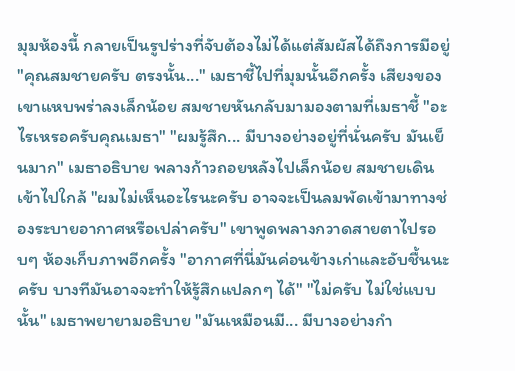มุมห้องนี้ กลายเป็นรูปร่างที่จับต้องไม่ได้แต่สัมผัสได้ถึงการมีอยู่ "คุณสมชายครับ ตรงนั้น..." เมธาชี้ไปที่มุมนั้นอีกครั้ง เสียงของเขาแหบพร่าลงเล็กน้อย สมชายหันกลับมามองตามที่เมธาชี้ "อะไรเหรอครับคุณเมธา" "ผมรู้สึก... มีบางอย่างอยู่ที่นั่นครับ มันเย็นมาก" เมธาอธิบาย พลางก้าวถอยหลังไปเล็กน้อย สมชายเดินเข้าไปใกล้ "ผมไม่เห็นอะไรนะครับ อาจจะเป็นลมพัดเข้ามาทางช่องระบายอากาศหรือเปล่าครับ" เขาพูดพลางกวาดสายตาไปรอบๆ ห้องเก็บภาพอีกครั้ง "อากาศที่นี่มันค่อนข้างเก่าและอับชื้นนะครับ บางทีมันอาจจะทำให้รู้สึกแปลกๆ ได้" "ไม่ครับ ไม่ใช่แบบนั้น" เมธาพยายามอธิบาย "มันเหมือนมี... มีบางอย่างกำ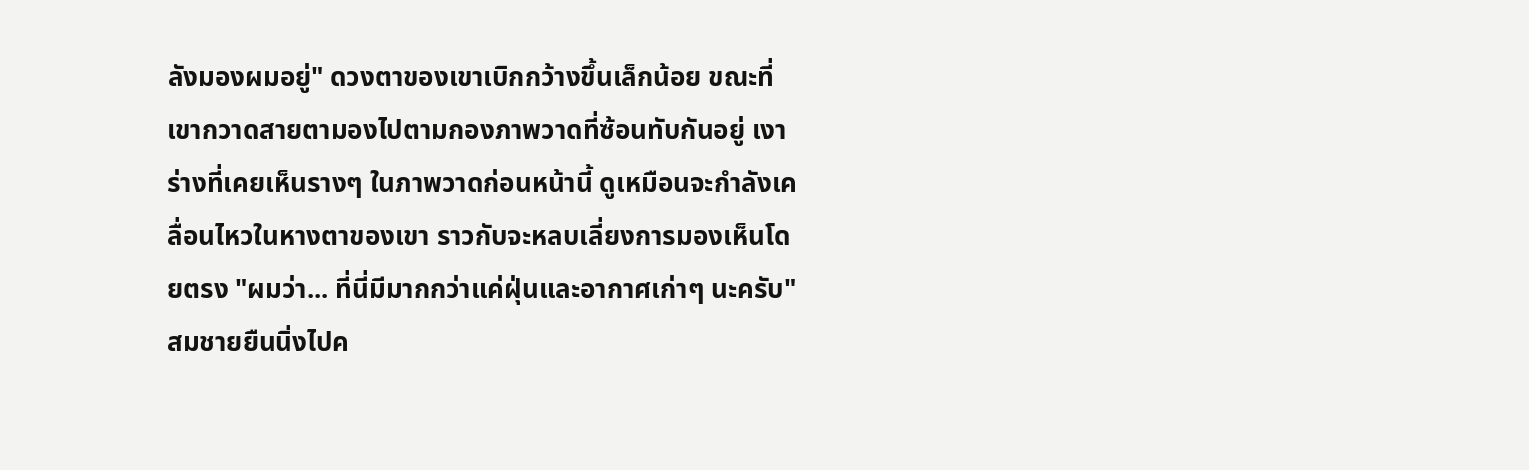ลังมองผมอยู่" ดวงตาของเขาเบิกกว้างขึ้นเล็กน้อย ขณะที่เขากวาดสายตามองไปตามกองภาพวาดที่ซ้อนทับกันอยู่ เงาร่างที่เคยเห็นรางๆ ในภาพวาดก่อนหน้านี้ ดูเหมือนจะกำลังเคลื่อนไหวในหางตาของเขา ราวกับจะหลบเลี่ยงการมองเห็นโดยตรง "ผมว่า... ที่นี่มีมากกว่าแค่ฝุ่นและอากาศเก่าๆ นะครับ" สมชายยืนนิ่งไปค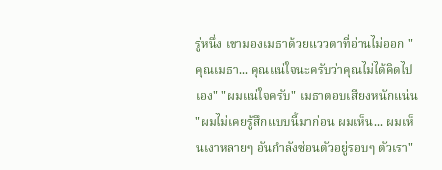รู่หนึ่ง เขามองเมธาด้วยแววตาที่อ่านไม่ออก "คุณเมธา... คุณแน่ใจนะครับว่าคุณไม่ได้คิดไปเอง" "ผมแน่ใจครับ" เมธาตอบเสียงหนักแน่น "ผมไม่เคยรู้สึกแบบนี้มาก่อน ผมเห็น... ผมเห็นเงาหลายๆ อันกำลังซ่อนตัวอยู่รอบๆ ตัวเรา"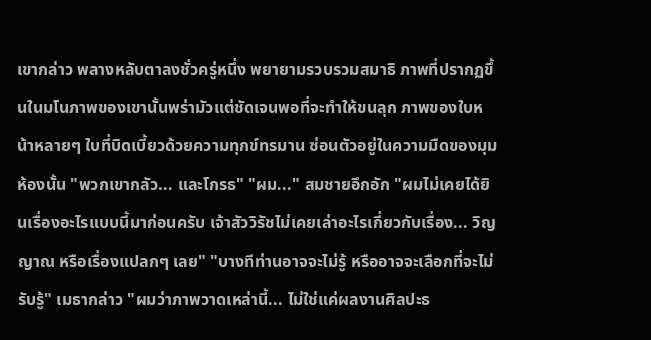เขากล่าว พลางหลับตาลงชั่วครู่หนึ่ง พยายามรวบรวมสมาธิ ภาพที่ปรากฏขึ้นในมโนภาพของเขานั้นพร่ามัวแต่ชัดเจนพอที่จะทำให้ขนลุก ภาพของใบหน้าหลายๆ ใบที่บิดเบี้ยวด้วยความทุกข์ทรมาน ซ่อนตัวอยู่ในความมืดของมุมห้องนั้น "พวกเขากลัว... และโกรธ" "ผม..." สมชายอึกอัก "ผมไม่เคยได้ยินเรื่องอะไรแบบนี้มาก่อนครับ เจ้าสัววิรัชไม่เคยเล่าอะไรเกี่ยวกับเรื่อง... วิญญาณ หรือเรื่องแปลกๆ เลย" "บางทีท่านอาจจะไม่รู้ หรืออาจจะเลือกที่จะไม่รับรู้" เมธากล่าว "ผมว่าภาพวาดเหล่านี้... ไม่ใช่แค่ผลงานศิลปะธ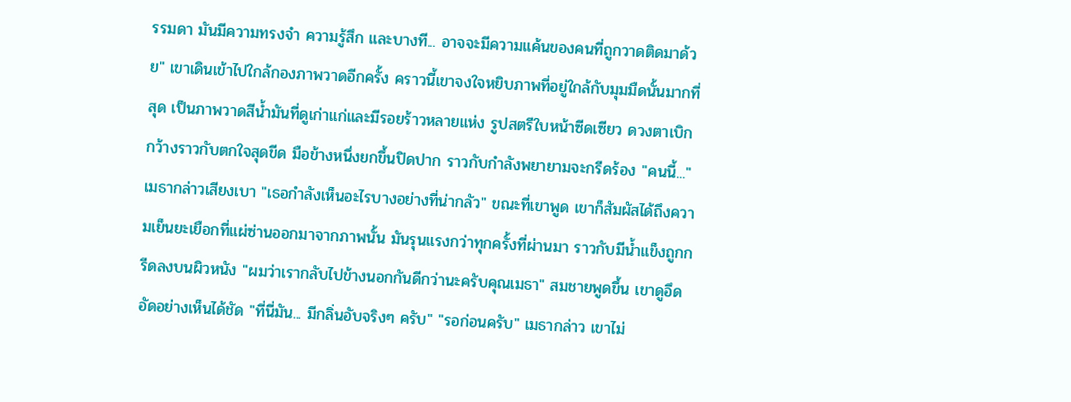รรมดา มันมีความทรงจำ ความรู้สึก และบางที... อาจจะมีความแค้นของคนที่ถูกวาดติดมาด้วย" เขาเดินเข้าไปใกล้กองภาพวาดอีกครั้ง คราวนี้เขาจงใจหยิบภาพที่อยู่ใกล้กับมุมมืดนั้นมากที่สุด เป็นภาพวาดสีน้ำมันที่ดูเก่าแก่และมีรอยร้าวหลายแห่ง รูปสตรีใบหน้าซีดเซียว ดวงตาเบิกกว้างราวกับตกใจสุดขีด มือข้างหนึ่งยกขึ้นปิดปาก ราวกับกำลังพยายามจะกรีดร้อง "คนนี้..." เมธากล่าวเสียงเบา "เธอกำลังเห็นอะไรบางอย่างที่น่ากลัว" ขณะที่เขาพูด เขาก็สัมผัสได้ถึงความเย็นยะเยือกที่แผ่ซ่านออกมาจากภาพนั้น มันรุนแรงกว่าทุกครั้งที่ผ่านมา ราวกับมีน้ำแข็งถูกกรีดลงบนผิวหนัง "ผมว่าเรากลับไปข้างนอกกันดีกว่านะครับคุณเมธา" สมชายพูดขึ้น เขาดูอึดอัดอย่างเห็นได้ชัด "ที่นี่มัน... มีกลิ่นอับจริงๆ ครับ" "รอก่อนครับ" เมธากล่าว เขาไม่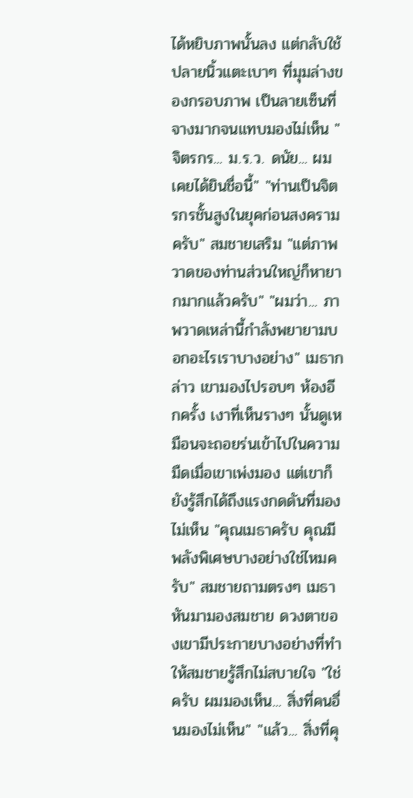ได้หยิบภาพนั้นลง แต่กลับใช้ปลายนิ้วแตะเบาๆ ที่มุมล่างของกรอบภาพ เป็นลายเซ็นที่จางมากจนแทบมองไม่เห็น "จิตรกร... ม.ร.ว. ดนัย... ผมเคยได้ยินชื่อนี้" "ท่านเป็นจิตรกรชั้นสูงในยุคก่อนสงครามครับ" สมชายเสริม "แต่ภาพวาดของท่านส่วนใหญ่ก็หายากมากแล้วครับ" "ผมว่า... ภาพวาดเหล่านี้กำลังพยายามบอกอะไรเราบางอย่าง" เมธากล่าว เขามองไปรอบๆ ห้องอีกครั้ง เงาที่เห็นรางๆ นั้นดูเหมือนจะถอยร่นเข้าไปในความมืดเมื่อเขาเพ่งมอง แต่เขาก็ยังรู้สึกได้ถึงแรงกดดันที่มองไม่เห็น "คุณเมธาครับ คุณมีพลังพิเศษบางอย่างใช่ไหมครับ" สมชายถามตรงๆ เมธาหันมามองสมชาย ดวงตาของเขามีประกายบางอย่างที่ทำให้สมชายรู้สึกไม่สบายใจ "ใช่ครับ ผมมองเห็น... สิ่งที่คนอื่นมองไม่เห็น" "แล้ว... สิ่งที่คุ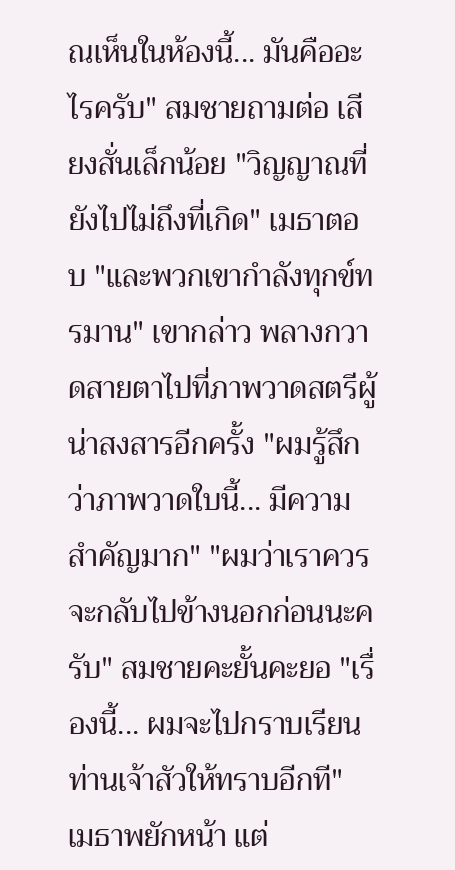ณเห็นในห้องนี้... มันคืออะไรครับ" สมชายถามต่อ เสียงสั่นเล็กน้อย "วิญญาณที่ยังไปไม่ถึงที่เกิด" เมธาตอบ "และพวกเขากำลังทุกข์ทรมาน" เขากล่าว พลางกวาดสายตาไปที่ภาพวาดสตรีผู้น่าสงสารอีกครั้ง "ผมรู้สึกว่าภาพวาดใบนี้... มีความสำคัญมาก" "ผมว่าเราควรจะกลับไปข้างนอกก่อนนะครับ" สมชายคะยั้นคะยอ "เรื่องนี้... ผมจะไปกราบเรียนท่านเจ้าสัวให้ทราบอีกที" เมธาพยักหน้า แต่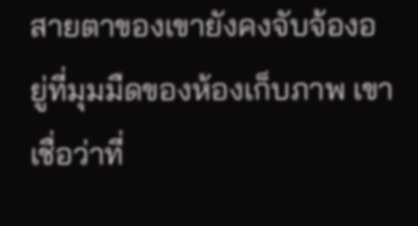สายตาของเขายังคงจับจ้องอยู่ที่มุมมืดของห้องเก็บภาพ เขาเชื่อว่าที่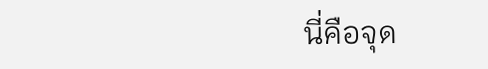นี่คือจุด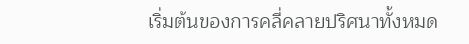เริ่มต้นของการคลี่คลายปริศนาทั้งหมด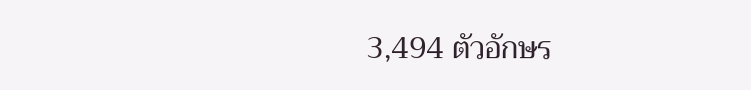3,494 ตัวอักษร